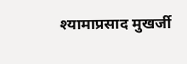श्यामाप्रसाद मुखर्जी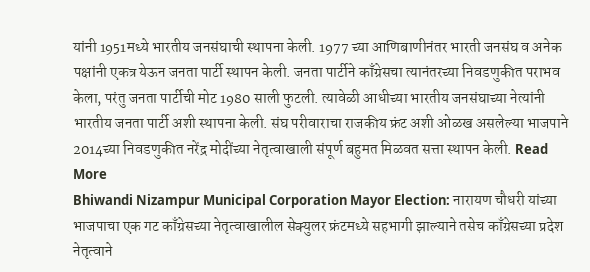यांनी 1951मध्ये भारतीय जनसंघाची स्थापना केली. 1977 च्या आणिबाणीनंतर भारती जनसंघ व अनेक पक्षांनी एकत्र येऊन जनता पार्टी स्थापन केली. जनता पार्टीने काँग्रेसचा त्यानंतरच्या निवडणुकीत पराभव केला, परंतु जनता पार्टीची मोट 1980 साली फुटली. त्यावेळी आधीच्या भारतीय जनसंघाच्या नेत्यांनी भारतीय जनता पार्टी अशी स्थापना केली. संघ परीवाराचा राजकीय फ्रंट अशी ओळख असलेल्या भाजपाने 2014च्या निवडणुकीत नरेंद्र मोदींच्या नेतृत्वाखाली संपूर्ण बहुमत मिळवत सत्ता स्थापन केली. Read More
Bhiwandi Nizampur Municipal Corporation Mayor Election: नारायण चौधरी यांच्या भाजपाचा एक गट काँग्रेसच्या नेतृत्वाखालील सेक्युलर फ्रंटमध्ये सहभागी झाल्याने तसेच काँग्रेसच्या प्रदेश नेतृत्वाने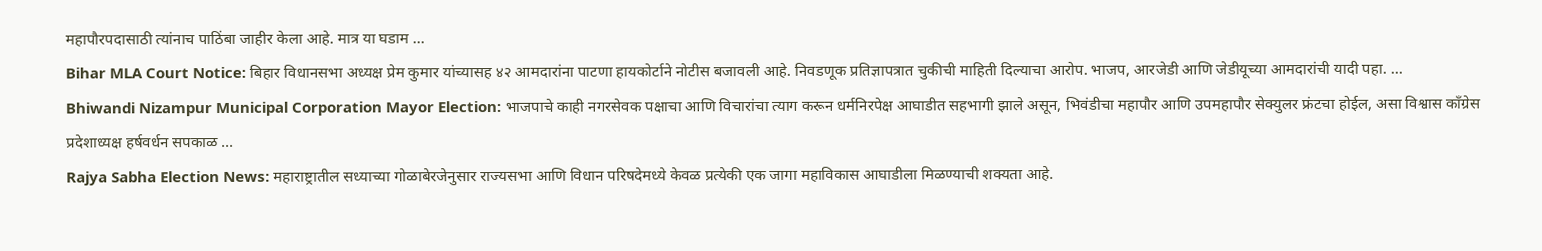महापौरपदासाठी त्यांनाच पाठिंबा जाहीर केला आहे. मात्र या घडाम ...
Bihar MLA Court Notice: बिहार विधानसभा अध्यक्ष प्रेम कुमार यांच्यासह ४२ आमदारांना पाटणा हायकोर्टाने नोटीस बजावली आहे. निवडणूक प्रतिज्ञापत्रात चुकीची माहिती दिल्याचा आरोप. भाजप, आरजेडी आणि जेडीयूच्या आमदारांची यादी पहा. ...
Bhiwandi Nizampur Municipal Corporation Mayor Election: भाजपाचे काही नगरसेवक पक्षाचा आणि विचारांचा त्याग करून धर्मनिरपेक्ष आघाडीत सहभागी झाले असून, भिवंडीचा महापौर आणि उपमहापौर सेक्युलर फ्रंटचा होईल, असा विश्वास काँग्रेस प्रदेशाध्यक्ष हर्षवर्धन सपकाळ ...
Rajya Sabha Election News: महाराष्ट्रातील सध्याच्या गोळाबेरजेनुसार राज्यसभा आणि विधान परिषदेमध्ये केवळ प्रत्येकी एक जागा महाविकास आघाडीला मिळण्याची शक्यता आहे.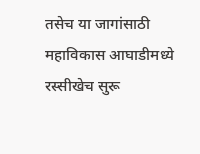तसेच या जागांसाठी महाविकास आघाडीमध्ये रस्सीखेच सुरू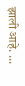झाली आहे. ...